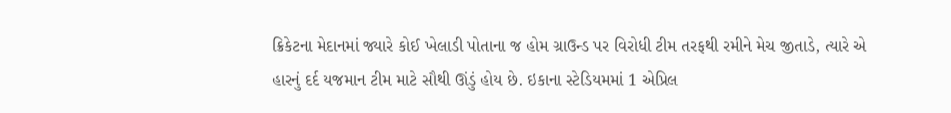ક્રિકેટના મેદાનમાં જ્યારે કોઈ ખેલાડી પોતાના જ હોમ ગ્રાઉન્ડ પર વિરોધી ટીમ તરફથી રમીને મેચ જીતાડે, ત્યારે એ હારનું દર્દ યજમાન ટીમ માટે સૌથી ઊંડું હોય છે. ઇકાના સ્ટેડિયમમાં 1 એપ્રિલ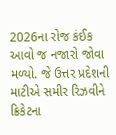2026ના રોજ કંઈક આવો જ નજારો જોવા મળ્યો. જે ઉત્તર પ્રદેશની માટીએ સમીર રિઝવીને ક્રિકેટના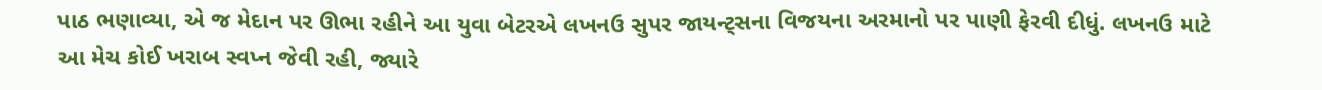પાઠ ભણાવ્યા, એ જ મેદાન પર ઊભા રહીને આ યુવા બેટરએ લખનઉ સુપર જાયન્ટ્સના વિજયના અરમાનો પર પાણી ફેરવી દીધું. લખનઉ માટે આ મેચ કોઈ ખરાબ સ્વપ્ન જેવી રહી, જ્યારે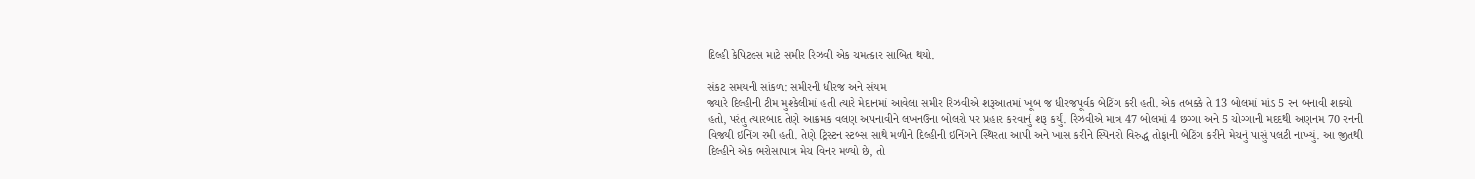દિલ્હી કેપિટલ્સ માટે સમીર રિઝવી એક ચમત્કાર સાબિત થયો.

સંકટ સમયની સાંકળ: સમીરની ધીરજ અને સંયમ
જ્યારે દિલ્હીની ટીમ મુશ્કેલીમાં હતી ત્યારે મેદાનમાં આવેલા સમીર રિઝવીએ શરૂઆતમાં ખૂબ જ ધીરજપૂર્વક બેટિંગ કરી હતી. એક તબક્કે તે 13 બોલમાં માંડ 5 રન બનાવી શક્યો હતો, પરંતુ ત્યારબાદ તેણે આક્રમક વલણ અપનાવીને લખનઉના બોલરો પર પ્રહાર કરવાનું શરૂ કર્યું. રિઝવીએ માત્ર 47 બોલમાં 4 છગ્ગા અને 5 ચોગ્ગાની મદદથી અણનમ 70 રનની વિજયી ઇનિંગ રમી હતી. તેણે ટ્રિસ્ટન સ્ટબ્સ સાથે મળીને દિલ્હીની ઇનિંગને સ્થિરતા આપી અને ખાસ કરીને સ્પિનરો વિરુદ્ધ તોફાની બેટિંગ કરીને મેચનું પાસું પલટી નાખ્યું. આ જીતથી દિલ્હીને એક ભરોસાપાત્ર મેચ વિનર મળ્યો છે, તો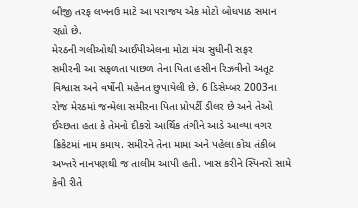બીજી તરફ લખનઉ માટે આ પરાજય એક મોટો બોધપાઠ સમાન રહ્યો છે.
મેરઠની ગલીઓથી આઈપીએલના મોટા મંચ સુધીની સફર
સમીરની આ સફળતા પાછળ તેના પિતા હસીન રિઝવીનો અતૂટ વિશ્વાસ અને વર્ષોની મહેનત છુપાયેલી છે. 6 ડિસેમ્બર 2003ના રોજ મેરઠમાં જન્મેલા સમીરના પિતા પ્રોપર્ટી ડીલર છે અને તેઓ ઈચ્છતા હતા કે તેમનો દીકરો આર્થિક તંગીને આડે આવ્યા વગર ક્રિકેટમાં નામ કમાય. સમીરને તેના મામા અને પહેલા કોચ તંકીબ અખ્તરે નાનપણથી જ તાલીમ આપી હતી. ખાસ કરીને સ્પિનરો સામે કેવી રીતે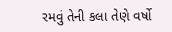રમવું તેની કલા તેણે વર્ષો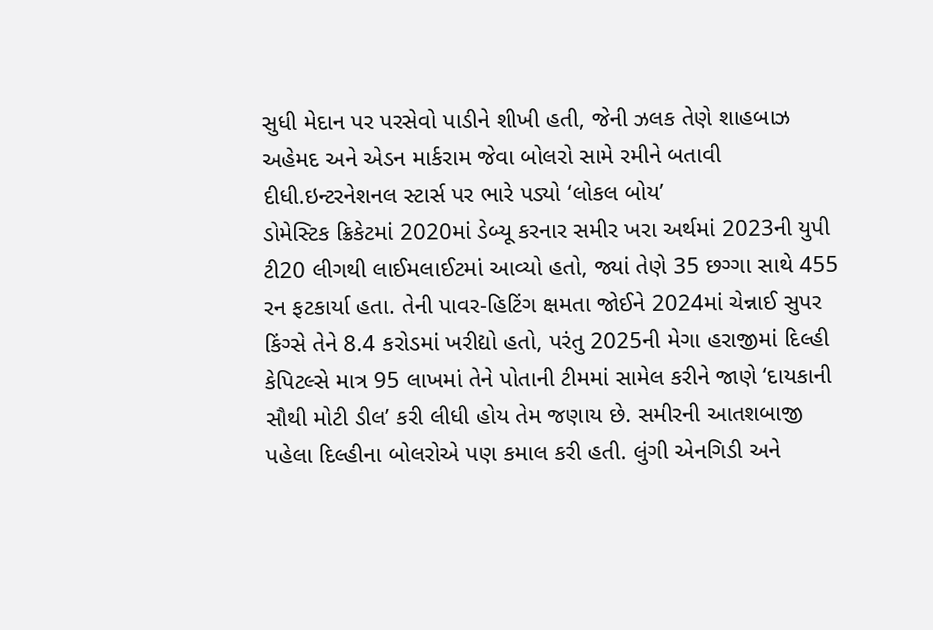સુધી મેદાન પર પરસેવો પાડીને શીખી હતી, જેની ઝલક તેણે શાહબાઝ અહેમદ અને એડન માર્કરામ જેવા બોલરો સામે રમીને બતાવી દીધી.ઇન્ટરનેશનલ સ્ટાર્સ પર ભારે પડ્યો ‘લોકલ બોય’
ડોમેસ્ટિક ક્રિકેટમાં 2020માં ડેબ્યૂ કરનાર સમીર ખરા અર્થમાં 2023ની યુપી ટી20 લીગથી લાઈમલાઈટમાં આવ્યો હતો, જ્યાં તેણે 35 છગ્ગા સાથે 455 રન ફટકાર્યા હતા. તેની પાવર-હિટિંગ ક્ષમતા જોઈને 2024માં ચેન્નાઈ સુપર કિંગ્સે તેને 8.4 કરોડમાં ખરીદ્યો હતો, પરંતુ 2025ની મેગા હરાજીમાં દિલ્હી કેપિટલ્સે માત્ર 95 લાખમાં તેને પોતાની ટીમમાં સામેલ કરીને જાણે ‘દાયકાની સૌથી મોટી ડીલ’ કરી લીધી હોય તેમ જણાય છે. સમીરની આતશબાજી પહેલા દિલ્હીના બોલરોએ પણ કમાલ કરી હતી. લુંગી એનગિડી અને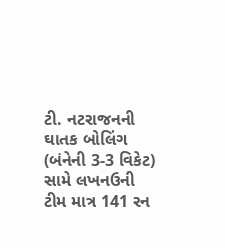ટી. નટરાજનની ઘાતક બોલિંગ (બંનેની 3-3 વિકેટ) સામે લખનઉની ટીમ માત્ર 141 રન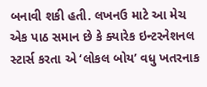બનાવી શકી હતી. લખનઉ માટે આ મેચ એક પાઠ સમાન છે કે ક્યારેક ઇન્ટરનેશનલ સ્ટાર્સ કરતા એ ‘લોકલ બોય’ વધુ ખતરનાક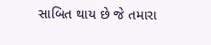સાબિત થાય છે જે તમારા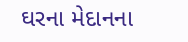ઘરના મેદાનના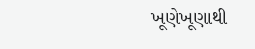ખૂણેખૂણાથી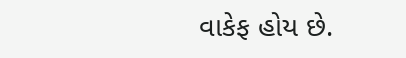વાકેફ હોય છે.